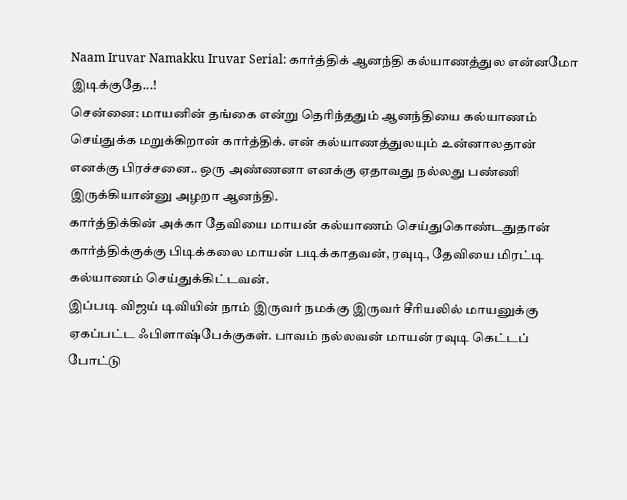Naam Iruvar Namakku Iruvar Serial: கார்த்திக் ஆனந்தி கல்யாணத்துல என்னமோ இடிக்குதே...!
சென்னை: மாயனின் தங்கை என்று தெரிந்ததும் ஆனந்தியை கல்யாணம் செய்துக்க மறுக்கிறான் கார்த்திக். என் கல்யாணத்துலயும் உன்னாலதான் எனக்கு பிரச்சனை.. ஒரு அண்ணனா எனக்கு ஏதாவது நல்லது பண்ணி இருக்கியான்னு அழறா ஆனந்தி.
கார்த்திக்கின் அக்கா தேவியை மாயன் கல்யாணம் செய்துகொண்டதுதான் கார்த்திக்குக்கு பிடிக்கலை மாயன் படிக்காதவன், ரவுடி, தேவியை மிரட்டி கல்யாணம் செய்துக்கிட்டவன்.
இப்படி விஜய் டிவியின் நாம் இருவர் நமக்கு இருவர் சீரியலில் மாயனுக்கு ஏகப்பட்ட ஃபிளாஷ்பேக்குகள். பாவம் நல்லவன் மாயன் ரவுடி கெட்டப் போட்டு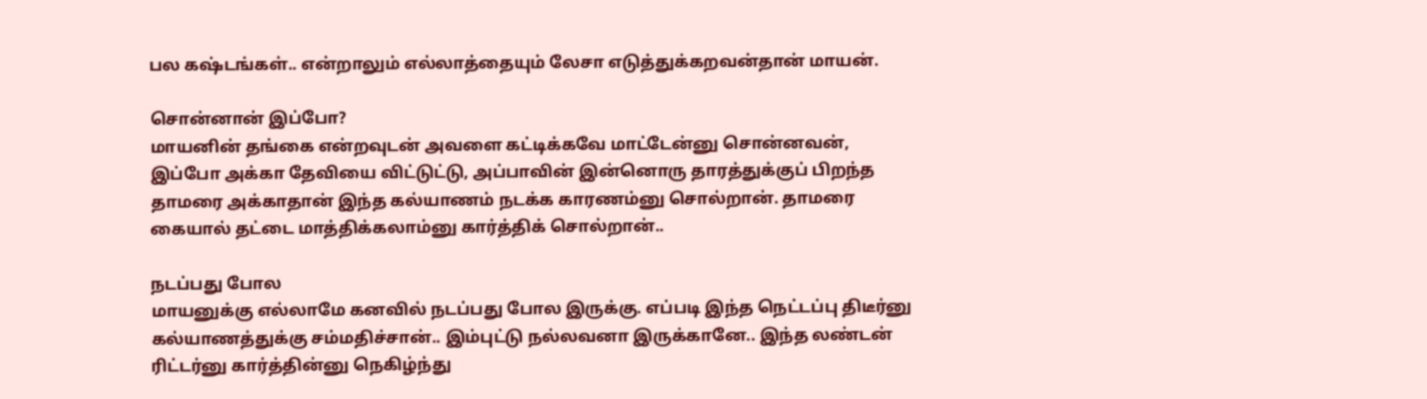பல கஷ்டங்கள்.. என்றாலும் எல்லாத்தையும் லேசா எடுத்துக்கறவன்தான் மாயன்.

சொன்னான் இப்போ?
மாயனின் தங்கை என்றவுடன் அவளை கட்டிக்கவே மாட்டேன்னு சொன்னவன், இப்போ அக்கா தேவியை விட்டுட்டு, அப்பாவின் இன்னொரு தாரத்துக்குப் பிறந்த தாமரை அக்காதான் இந்த கல்யாணம் நடக்க காரணம்னு சொல்றான். தாமரை கையால் தட்டை மாத்திக்கலாம்னு கார்த்திக் சொல்றான்..

நடப்பது போல
மாயனுக்கு எல்லாமே கனவில் நடப்பது போல இருக்கு. எப்படி இந்த நெட்டப்பு திடீர்னு கல்யாணத்துக்கு சம்மதிச்சான்.. இம்புட்டு நல்லவனா இருக்கானே.. இந்த லண்டன் ரிட்டர்னு கார்த்தின்னு நெகிழ்ந்து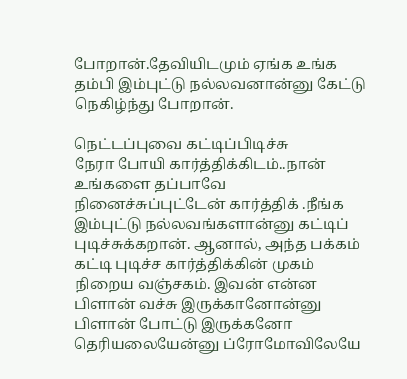போறான்.தேவியிடமும் ஏங்க உங்க தம்பி இம்புட்டு நல்லவனான்னு கேட்டு நெகிழ்ந்து போறான்.

நெட்டப்புவை கட்டிப்பிடிச்சு
நேரா போயி கார்த்திக்கிடம்..நான் உங்களை தப்பாவே நினைச்சுப்புட்டேன் கார்த்திக் .நீங்க இம்புட்டு நல்லவங்களான்னு கட்டிப் புடிச்சுக்கறான். ஆனால், அந்த பக்கம் கட்டி புடிச்ச கார்த்திக்கின் முகம் நிறைய வஞ்சகம். இவன் என்ன பிளான் வச்சு இருக்கானோன்னு பிளான் போட்டு இருக்கனோ தெரியலையேன்னு ப்ரோமோவிலேயே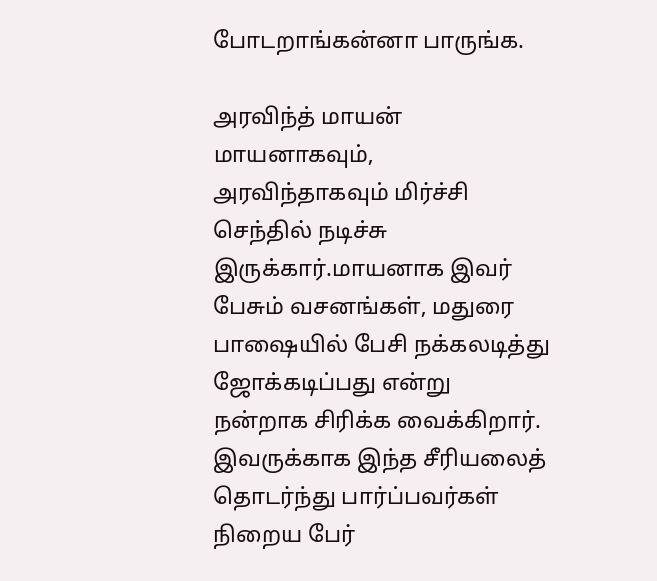போடறாங்கன்னா பாருங்க.

அரவிந்த் மாயன்
மாயனாகவும், அரவிந்தாகவும் மிர்ச்சி செந்தில் நடிச்சு இருக்கார்.மாயனாக இவர் பேசும் வசனங்கள், மதுரை பாஷையில் பேசி நக்கலடித்து ஜோக்கடிப்பது என்று நன்றாக சிரிக்க வைக்கிறார். இவருக்காக இந்த சீரியலைத் தொடர்ந்து பார்ப்பவர்கள் நிறைய பேர்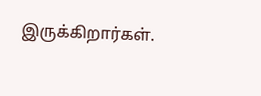இருக்கிறார்கள்.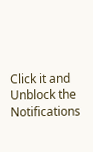Click it and Unblock the Notifications